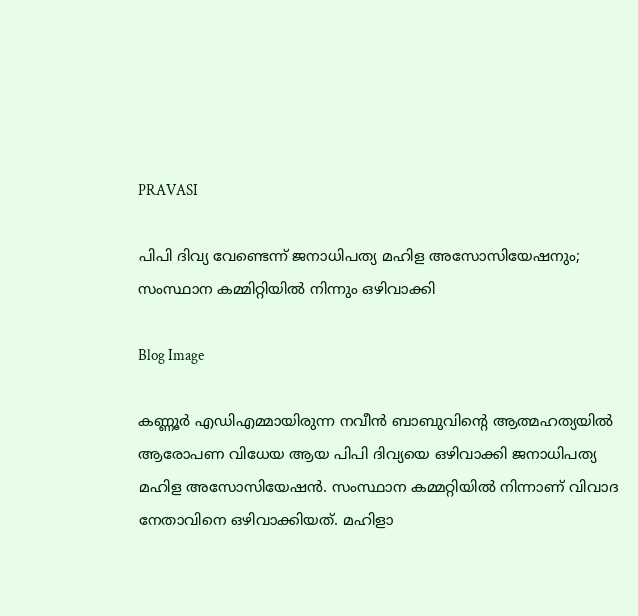PRAVASI

പിപി ദിവ്യ വേണ്ടെന്ന് ജനാധിപത്യ മഹിള അസോസിയേഷനും; സംസ്ഥാന കമ്മിറ്റിയില്‍ നിന്നും ഒഴിവാക്കി

Blog Image

കണ്ണൂര്‍ എഡിഎമ്മായിരുന്ന നവീന്‍ ബാബുവിന്റെ ആത്മഹത്യയില്‍ ആരോപണ വിധേയ ആയ പിപി ദിവ്യയെ ഒഴിവാക്കി ജനാധിപത്യ മഹിള അസോസിയേഷന്‍. സംസ്ഥാന കമ്മറ്റിയില്‍ നിന്നാണ് വിവാദ നേതാവിനെ ഒഴിവാക്കിയത്. മഹിളാ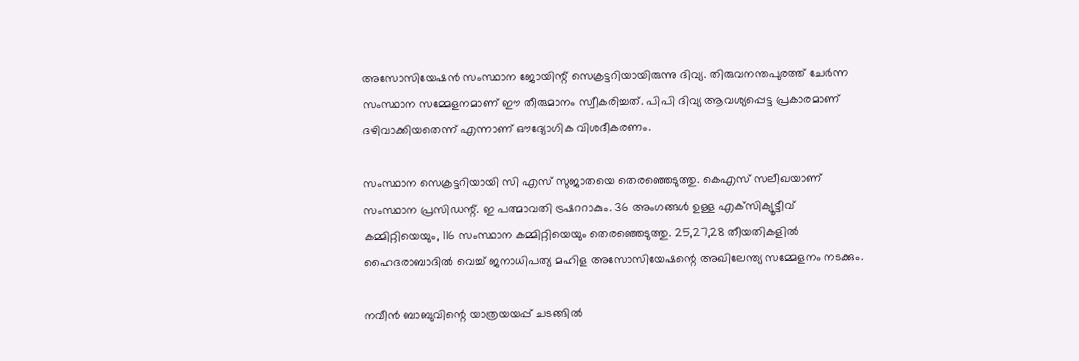അസോസിയേഷന്‍ സംസ്ഥാന ജോയിന്റ് സെക്രട്ടറിയായിരുന്നു ദിവ്യ. തിരുവനന്തപുരത്ത് ചേര്‍ന്ന സംസ്ഥാന സമ്മേളനമാണ് ഈ തീരുമാനം സ്വീകരിച്ചത്. പിപി ദിവ്യ ആവശ്യപ്പെട്ട പ്രകാരമാണ് ദഴിവാക്കിയതെന്ന് എന്നാണ് ഔദ്യോഗിക വിശദീകരണം.

സംസ്ഥാന സെക്രട്ടറിയായി സി എസ് സുജാതയെ തെരഞ്ഞെടുത്തു. കെഎസ് സലീഖയാണ് സംസ്ഥാന പ്രസിഡന്റ്. ഇ പത്മാവതി ട്രഷററാകും. 36 അംഗങ്ങള്‍ ഉള്ള എക്‌സിക്യൂട്ടീവ് കമ്മിറ്റിയെയും, 116 സംസ്ഥാന കമ്മിറ്റിയെയും തെരഞ്ഞെടുത്തു. 25,27,28 തീയതികളില്‍ ഹൈദരാബാദില്‍ വെച്ച് ജനാധിപത്യ മഹിള അസോസിയേഷന്റെ അഖിലേന്ത്യ സമ്മേളനം നടക്കും.

നവീന്‍ ബാബുവിന്റെ യാത്രയയപ്പ് ചടങ്ങില്‍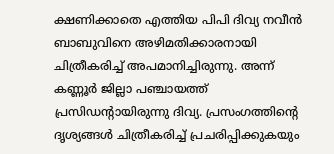ക്ഷണിക്കാതെ എത്തിയ പിപി ദിവ്യ നവീന്‍ ബാബുവിനെ അഴിമതിക്കാരനായി ചിത്രീകരിച്ച് അപമാനിച്ചിരുന്നു. അന്ന് കണ്ണൂര്‍ ജില്ലാ പഞ്ചായത്ത് പ്രസിഡന്റായിരുന്നു ദിവ്യ. പ്രസംഗത്തിന്റെ ദൃശ്യങ്ങള്‍ ചിത്രീകരിച്ച് പ്രചരിപ്പിക്കുകയും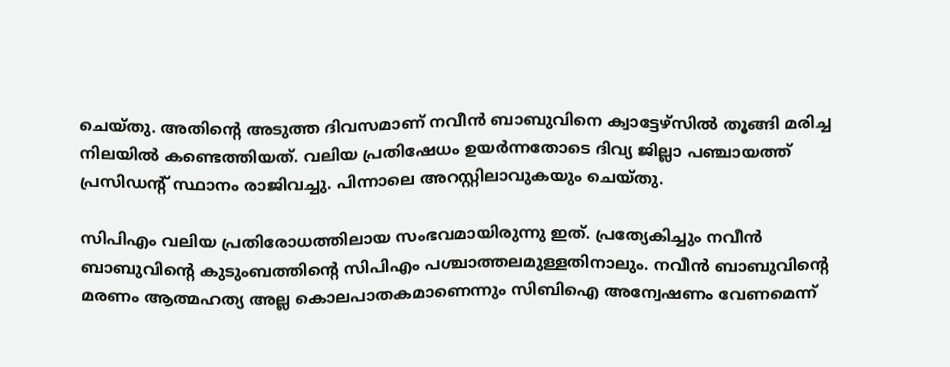ചെയ്തു. അതിന്റെ അടുത്ത ദിവസമാണ് നവീന്‍ ബാബുവിനെ ക്വാട്ടേഴ്‌സില്‍ തൂങ്ങി മരിച്ച നിലയില്‍ കണ്ടെത്തിയത്. വലിയ പ്രതിഷേധം ഉയര്‍ന്നതോടെ ദിവ്യ ജില്ലാ പഞ്ചായത്ത് പ്രസിഡന്റ് സ്ഥാനം രാജിവച്ചു. പിന്നാലെ അറസ്റ്റിലാവുകയും ചെയ്തു.

സിപിഎം വലിയ പ്രതിരോധത്തിലായ സംഭവമായിരുന്നു ഇത്. പ്രത്യേകിച്ചും നവീന്‍ ബാബുവിന്റെ കുടുംബത്തിന്റെ സിപിഎം പശ്ചാത്തലമുള്ളതിനാലും. നവീന്‍ ബാബുവിന്റെ മരണം ആത്മഹത്യ അല്ല കൊലപാതകമാണെന്നും സിബിഐ അന്വേഷണം വേണമെന്ന്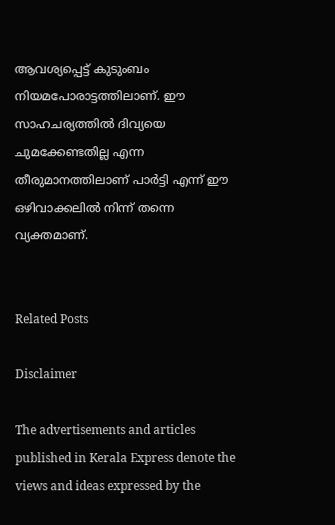ആവശ്യപ്പെട്ട് കുടുംബം നിയമപോരാട്ടത്തിലാണ്. ഈ സാഹചര്യത്തില്‍ ദിവ്യയെ ചുമക്കേണ്ടതില്ല എന്ന തീരുമാനത്തിലാണ് പാര്‍ട്ടി എന്ന് ഈ ഒഴിവാക്കലില്‍ നിന്ന് തന്നെ വ്യക്തമാണ്.


Related Posts

Disclaimer

The advertisements and articles published in Kerala Express denote the views and ideas expressed by the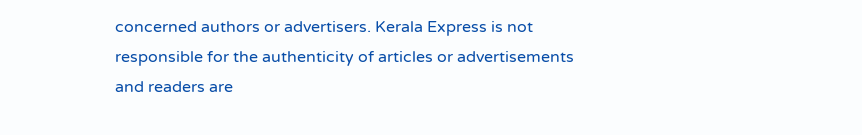concerned authors or advertisers. Kerala Express is not responsible for the authenticity of articles or advertisements and readers are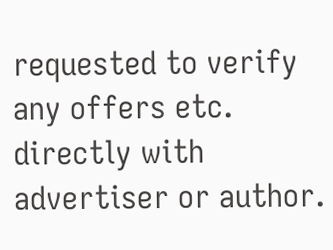requested to verify any offers etc. directly with advertiser or author.